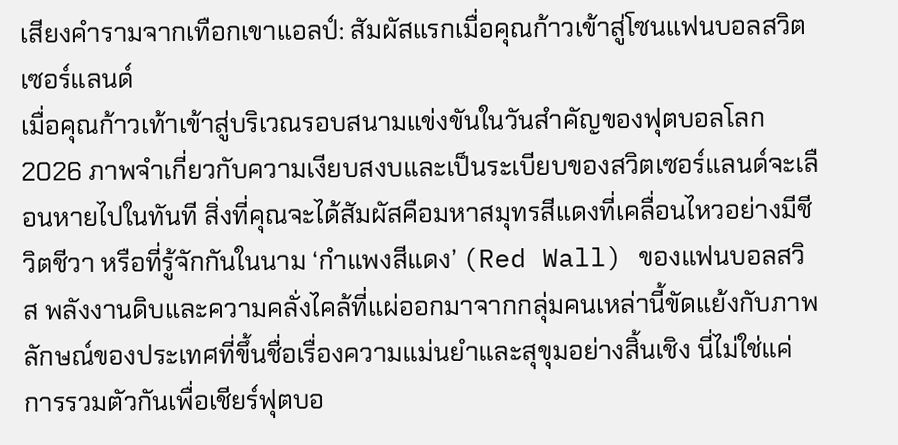เสียงคำรามจากเทือกเขาแอลป์: สัมผัสแรกเมื่อคุณก้าวเข้าสู่โซนแฟนบอลสวิตเซอร์แลนด์
เมื่อคุณก้าวเท้าเข้าสู่บริเวณรอบสนามแข่งขันในวันสำคัญของฟุตบอลโลก 2026 ภาพจำเกี่ยวกับความเงียบสงบและเป็นระเบียบของสวิตเซอร์แลนด์จะเลือนหายไปในทันที สิ่งที่คุณจะได้สัมผัสคือมหาสมุทรสีแดงที่เคลื่อนไหวอย่างมีชีวิตชีวา หรือที่รู้จักกันในนาม ‘กำแพงสีแดง’ (Red Wall) ของแฟนบอลสวิส พลังงานดิบและความคลั่งไคล้ที่แผ่ออกมาจากกลุ่มคนเหล่านี้ขัดแย้งกับภาพลักษณ์ของประเทศที่ขึ้นชื่อเรื่องความแม่นยำและสุขุมอย่างสิ้นเชิง นี่ไม่ใช่แค่การรวมตัวกันเพื่อเชียร์ฟุตบอ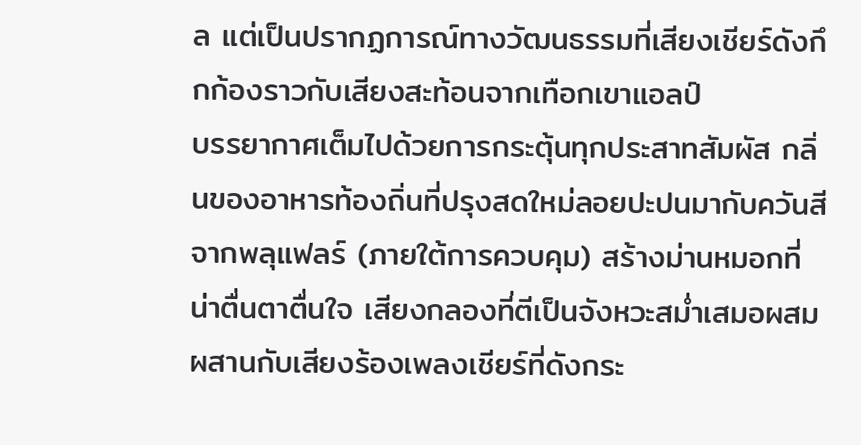ล แต่เป็นปรากฏการณ์ทางวัฒนธรรมที่เสียงเชียร์ดังกึกก้องราวกับเสียงสะท้อนจากเทือกเขาแอลป์
บรรยากาศเต็มไปด้วยการกระตุ้นทุกประสาทสัมผัส กลิ่นของอาหารท้องถิ่นที่ปรุงสดใหม่ลอยปะปนมากับควันสีจากพลุแฟลร์ (ภายใต้การควบคุม) สร้างม่านหมอกที่น่าตื่นตาตื่นใจ เสียงกลองที่ตีเป็นจังหวะสม่ำเสมอผสมผสานกับเสียงร้องเพลงเชียร์ที่ดังกระ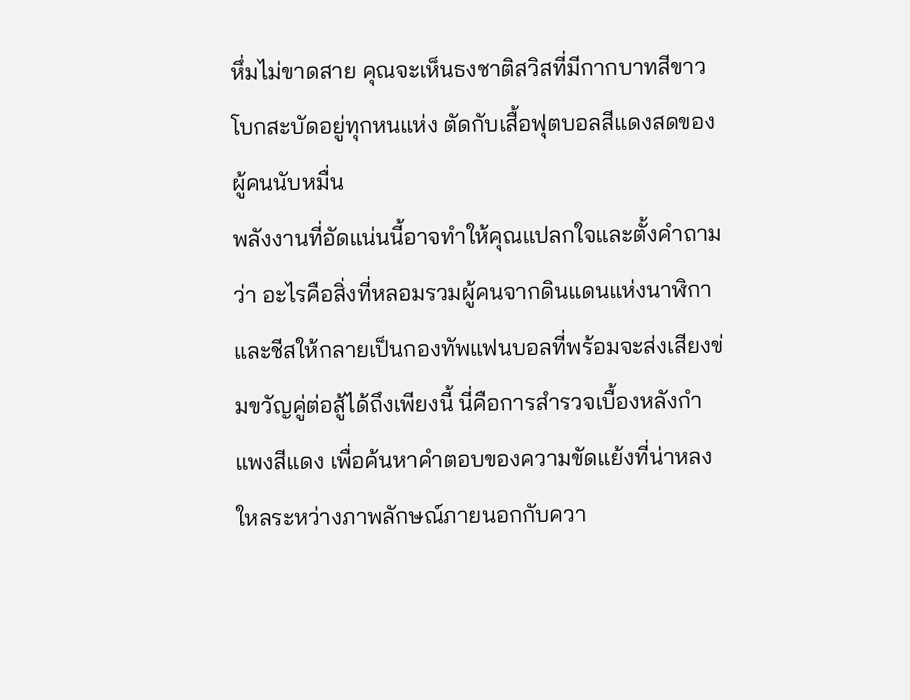หึ่มไม่ขาดสาย คุณจะเห็นธงชาติสวิสที่มีกากบาทสีขาวโบกสะบัดอยู่ทุกหนแห่ง ตัดกับเสื้อฟุตบอลสีแดงสดของผู้คนนับหมื่น
พลังงานที่อัดแน่นนี้อาจทำให้คุณแปลกใจและตั้งคำถามว่า อะไรคือสิ่งที่หลอมรวมผู้คนจากดินแดนแห่งนาฬิกาและชีสให้กลายเป็นกองทัพแฟนบอลที่พร้อมจะส่งเสียงข่มขวัญคู่ต่อสู้ได้ถึงเพียงนี้ นี่คือการสำรวจเบื้องหลังกำแพงสีแดง เพื่อค้นหาคำตอบของความขัดแย้งที่น่าหลงใหลระหว่างภาพลักษณ์ภายนอกกับควา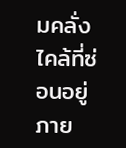มคลั่งไคล้ที่ซ่อนอยู่ภาย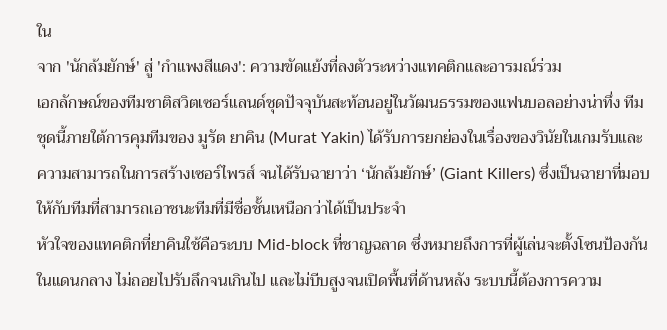ใน
จาก 'นักล้มยักษ์' สู่ 'กำแพงสีแดง': ความขัดแย้งที่ลงตัวระหว่างแทคติกและอารมณ์ร่วม
เอกลักษณ์ของทีมชาติสวิตเซอร์แลนด์ชุดปัจจุบันสะท้อนอยู่ในวัฒนธรรมของแฟนบอลอย่างน่าทึ่ง ทีมชุดนี้ภายใต้การคุมทีมของ มูรัต ยาคิน (Murat Yakin) ได้รับการยกย่องในเรื่องของวินัยในเกมรับและความสามารถในการสร้างเซอร์ไพรส์ จนได้รับฉายาว่า ‘นักล้มยักษ์’ (Giant Killers) ซึ่งเป็นฉายาที่มอบให้กับทีมที่สามารถเอาชนะทีมที่มีชื่อชั้นเหนือกว่าได้เป็นประจำ
หัวใจของแทคติกที่ยาคินใช้คือระบบ Mid-block ที่ชาญฉลาด ซึ่งหมายถึงการที่ผู้เล่นจะตั้งโซนป้องกันในแดนกลาง ไม่ถอยไปรับลึกจนเกินไป และไม่บีบสูงจนเปิดพื้นที่ด้านหลัง ระบบนี้ต้องการความ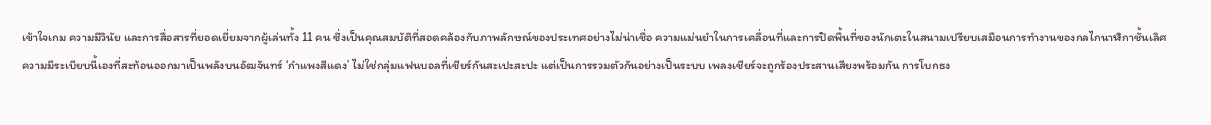เข้าใจเกม ความมีวินัย และการสื่อสารที่ยอดเยี่ยมจากผู้เล่นทั้ง 11 คน ซึ่งเป็นคุณสมบัติที่สอดคล้องกับภาพลักษณ์ของประเทศอย่างไม่น่าเชื่อ ความแม่นยำในการเคลื่อนที่และการปิดพื้นที่ของนักเตะในสนามเปรียบเสมือนการทำงานของกลไกนาฬิกาชั้นเลิศ
ความมีระเบียบนี้เองที่สะท้อนออกมาเป็นพลังบนอัฒจันทร์ ‘กำแพงสีแดง’ ไม่ใช่กลุ่มแฟนบอลที่เชียร์กันสะเปะสะปะ แต่เป็นการรวมตัวกันอย่างเป็นระบบ เพลงเชียร์จะถูกร้องประสานเสียงพร้อมกัน การโบกธง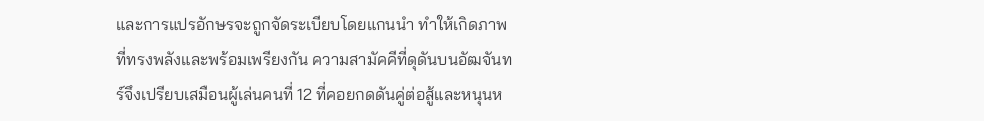และการแปรอักษรจะถูกจัดระเบียบโดยแกนนำ ทำให้เกิดภาพที่ทรงพลังและพร้อมเพรียงกัน ความสามัคคีที่ดุดันบนอัฒจันทร์จึงเปรียบเสมือนผู้เล่นคนที่ 12 ที่คอยกดดันคู่ต่อสู้และหนุนห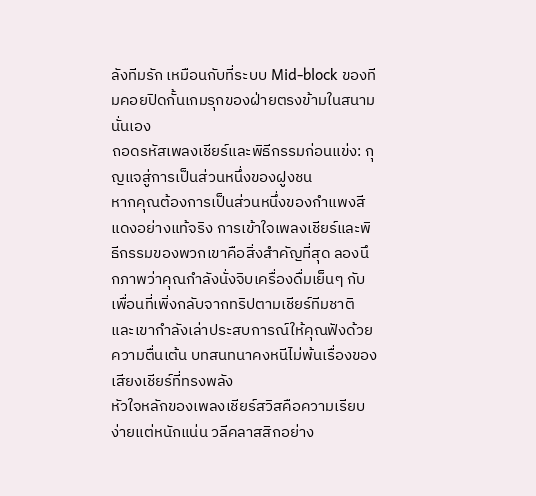ลังทีมรัก เหมือนกับที่ระบบ Mid-block ของทีมคอยปิดกั้นเกมรุกของฝ่ายตรงข้ามในสนามนั่นเอง
ถอดรหัสเพลงเชียร์และพิธีกรรมก่อนแข่ง: กุญแจสู่การเป็นส่วนหนึ่งของฝูงชน
หากคุณต้องการเป็นส่วนหนึ่งของกำแพงสีแดงอย่างแท้จริง การเข้าใจเพลงเชียร์และพิธีกรรมของพวกเขาคือสิ่งสำคัญที่สุด ลองนึกภาพว่าคุณกำลังนั่งจิบเครื่องดื่มเย็นๆ กับเพื่อนที่เพิ่งกลับจากทริปตามเชียร์ทีมชาติ และเขากำลังเล่าประสบการณ์ให้คุณฟังด้วยความตื่นเต้น บทสนทนาคงหนีไม่พ้นเรื่องของเสียงเชียร์ที่ทรงพลัง
หัวใจหลักของเพลงเชียร์สวิสคือความเรียบง่ายแต่หนักแน่น วลีคลาสสิกอย่าง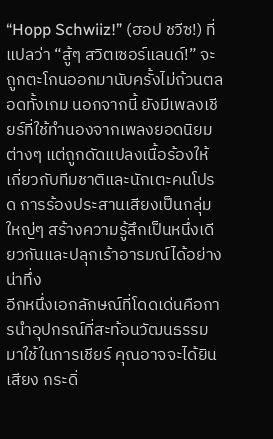“Hopp Schwiiz!” (ฮอป ชวีซ!) ที่แปลว่า “สู้ๆ สวิตเซอร์แลนด์!” จะถูกตะโกนออกมานับครั้งไม่ถ้วนตลอดทั้งเกม นอกจากนี้ ยังมีเพลงเชียร์ที่ใช้ทำนองจากเพลงยอดนิยมต่างๆ แต่ถูกดัดแปลงเนื้อร้องให้เกี่ยวกับทีมชาติและนักเตะคนโปรด การร้องประสานเสียงเป็นกลุ่มใหญ่ๆ สร้างความรู้สึกเป็นหนึ่งเดียวกันและปลุกเร้าอารมณ์ได้อย่างน่าทึ่ง
อีกหนึ่งเอกลักษณ์ที่โดดเด่นคือการนำอุปกรณ์ที่สะท้อนวัฒนธรรมมาใช้ในการเชียร์ คุณอาจจะได้ยินเสียง กระดิ่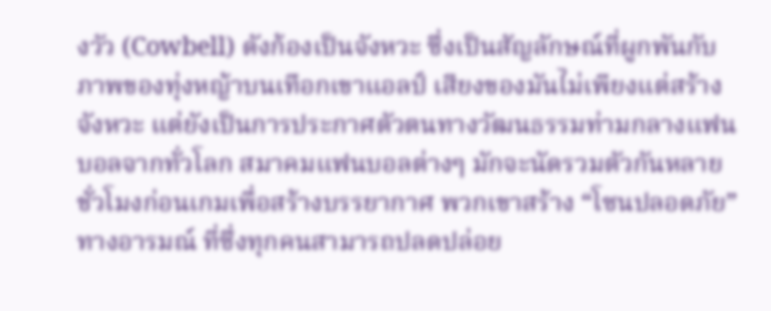งวัว (Cowbell) ดังก้องเป็นจังหวะ ซึ่งเป็นสัญลักษณ์ที่ผูกพันกับภาพของทุ่งหญ้าบนเทือกเขาแอลป์ เสียงของมันไม่เพียงแต่สร้างจังหวะ แต่ยังเป็นการประกาศตัวตนทางวัฒนธรรมท่ามกลางแฟนบอลจากทั่วโลก สมาคมแฟนบอลต่างๆ มักจะนัดรวมตัวกันหลายชั่วโมงก่อนเกมเพื่อสร้างบรรยากาศ พวกเขาสร้าง “โซนปลอดภัย” ทางอารมณ์ ที่ซึ่งทุกคนสามารถปลดปล่อย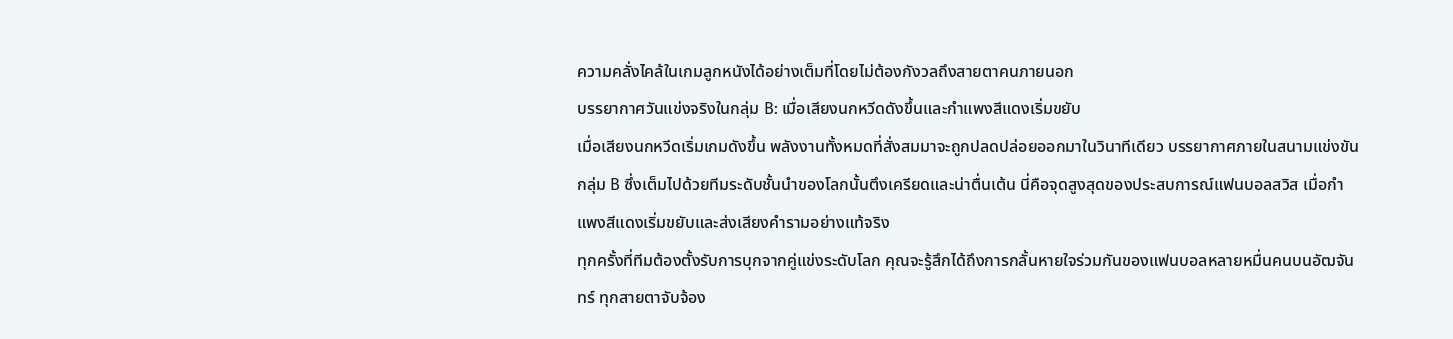ความคลั่งไคล้ในเกมลูกหนังได้อย่างเต็มที่โดยไม่ต้องกังวลถึงสายตาคนภายนอก
บรรยากาศวันแข่งจริงในกลุ่ม B: เมื่อเสียงนกหวีดดังขึ้นและกำแพงสีแดงเริ่มขยับ
เมื่อเสียงนกหวีดเริ่มเกมดังขึ้น พลังงานทั้งหมดที่สั่งสมมาจะถูกปลดปล่อยออกมาในวินาทีเดียว บรรยากาศภายในสนามแข่งขันกลุ่ม B ซึ่งเต็มไปด้วยทีมระดับชั้นนำของโลกนั้นตึงเครียดและน่าตื่นเต้น นี่คือจุดสูงสุดของประสบการณ์แฟนบอลสวิส เมื่อกำแพงสีแดงเริ่มขยับและส่งเสียงคำรามอย่างแท้จริง
ทุกครั้งที่ทีมต้องตั้งรับการบุกจากคู่แข่งระดับโลก คุณจะรู้สึกได้ถึงการกลั้นหายใจร่วมกันของแฟนบอลหลายหมื่นคนบนอัฒจันทร์ ทุกสายตาจับจ้อง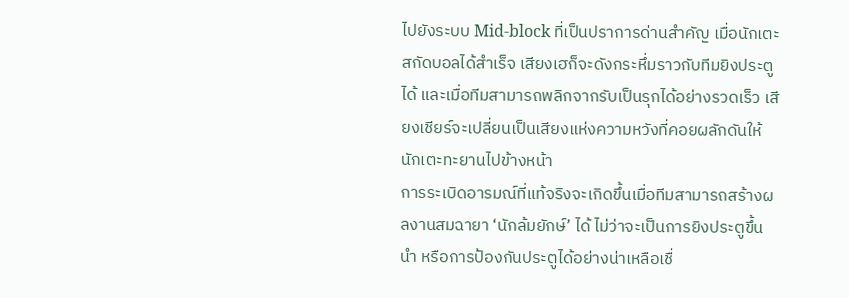ไปยังระบบ Mid-block ที่เป็นปราการด่านสำคัญ เมื่อนักเตะสกัดบอลได้สำเร็จ เสียงเฮก็จะดังกระหึ่มราวกับทีมยิงประตูได้ และเมื่อทีมสามารถพลิกจากรับเป็นรุกได้อย่างรวดเร็ว เสียงเชียร์จะเปลี่ยนเป็นเสียงแห่งความหวังที่คอยผลักดันให้นักเตะทะยานไปข้างหน้า
การระเบิดอารมณ์ที่แท้จริงจะเกิดขึ้นเมื่อทีมสามารถสร้างผลงานสมฉายา ‘นักล้มยักษ์’ ได้ ไม่ว่าจะเป็นการยิงประตูขึ้นนำ หรือการป้องกันประตูได้อย่างน่าเหลือเชื่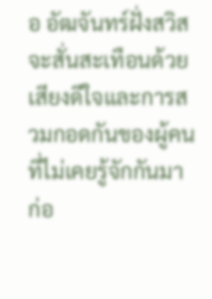อ อัฒจันทร์ฝั่งสวิสจะสั่นสะเทือนด้วยเสียงดีใจและการสวมกอดกันของผู้คนที่ไม่เคยรู้จักกันมาก่อ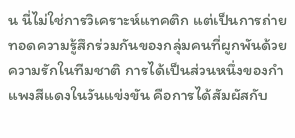น นี่ไม่ใช่การวิเคราะห์แทคติก แต่เป็นการถ่ายทอดความรู้สึกร่วมกันของกลุ่มคนที่ผูกพันด้วยความรักในทีมชาติ การได้เป็นส่วนหนึ่งของกำแพงสีแดงในวันแข่งขัน คือการได้สัมผัสกับ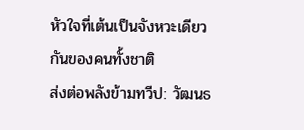หัวใจที่เต้นเป็นจังหวะเดียวกันของคนทั้งชาติ
ส่งต่อพลังข้ามทวีป: วัฒนธ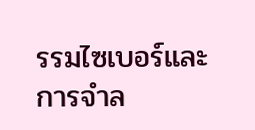รรมไซเบอร์และการจำล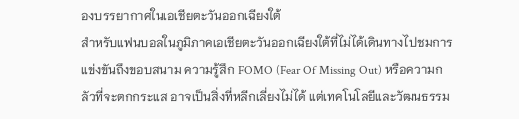องบรรยากาศในเอเชียตะวันออกเฉียงใต้
สำหรับแฟนบอลในภูมิภาคเอเชียตะวันออกเฉียงใต้ที่ไม่ได้เดินทางไปชมการแข่งขันถึงขอบสนาม ความรู้สึก FOMO (Fear Of Missing Out) หรือความกลัวที่จะตกกระแส อาจเป็นสิ่งที่หลีกเลี่ยงไม่ได้ แต่เทคโนโลยีและวัฒนธรรม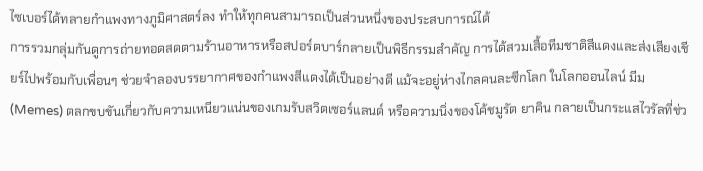ไซเบอร์ได้ทลายกำแพงทางภูมิศาสตร์ลง ทำให้ทุกคนสามารถเป็นส่วนหนึ่งของประสบการณ์ได้
การรวมกลุ่มกันดูการถ่ายทอดสดตามร้านอาหารหรือสปอร์ตบาร์กลายเป็นพิธีกรรมสำคัญ การได้สวมเสื้อทีมชาติสีแดงและส่งเสียงเชียร์ไปพร้อมกับเพื่อนๆ ช่วยจำลองบรรยากาศของกำแพงสีแดงได้เป็นอย่างดี แม้จะอยู่ห่างไกลคนละซีกโลก ในโลกออนไลน์ มีม (Memes) ตลกขบขันเกี่ยวกับความเหนียวแน่นของเกมรับสวิตเซอร์แลนด์ หรือความนิ่งของโค้ชมูรัต ยาคิน กลายเป็นกระแสไวรัลที่ช่ว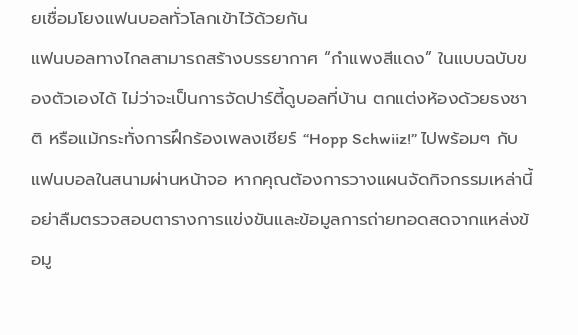ยเชื่อมโยงแฟนบอลทั่วโลกเข้าไว้ด้วยกัน
แฟนบอลทางไกลสามารถสร้างบรรยากาศ “กำแพงสีแดง” ในแบบฉบับของตัวเองได้ ไม่ว่าจะเป็นการจัดปาร์ตี้ดูบอลที่บ้าน ตกแต่งห้องด้วยธงชาติ หรือแม้กระทั่งการฝึกร้องเพลงเชียร์ “Hopp Schwiiz!” ไปพร้อมๆ กับแฟนบอลในสนามผ่านหน้าจอ หากคุณต้องการวางแผนจัดกิจกรรมเหล่านี้ อย่าลืมตรวจสอบตารางการแข่งขันและข้อมูลการถ่ายทอดสดจากแหล่งข้อมู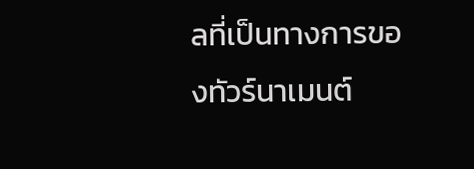ลที่เป็นทางการของทัวร์นาเมนต์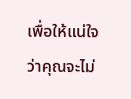เพื่อให้แน่ใจว่าคุณจะไม่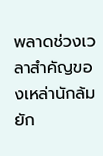พลาดช่วงเวลาสำคัญของเหล่านักล้มยัก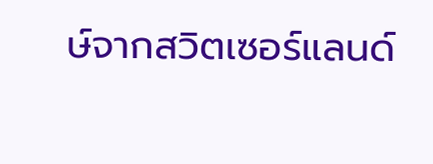ษ์จากสวิตเซอร์แลนด์